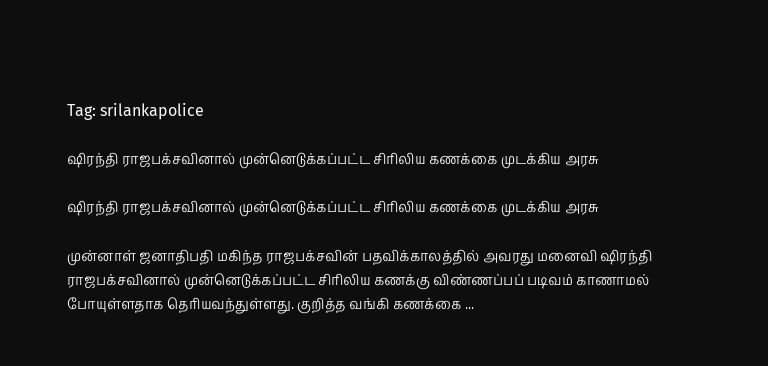Tag: srilankapolice

ஷிரந்தி ராஜபக்சவினால் முன்னெடுக்கப்பட்ட சிரிலிய கணக்கை முடக்கிய அரசு

ஷிரந்தி ராஜபக்சவினால் முன்னெடுக்கப்பட்ட சிரிலிய கணக்கை முடக்கிய அரசு

முன்னாள் ஜனாதிபதி மகிந்த ராஜபக்சவின் பதவிக்காலத்தில் அவரது மனைவி ஷிரந்தி ராஜபக்சவினால் முன்னெடுக்கப்பட்ட சிரிலிய கணக்கு விண்ணப்பப் படிவம் காணாமல் போயுள்ளதாக தெரியவந்துள்ளது. குறித்த வங்கி கணக்கை ...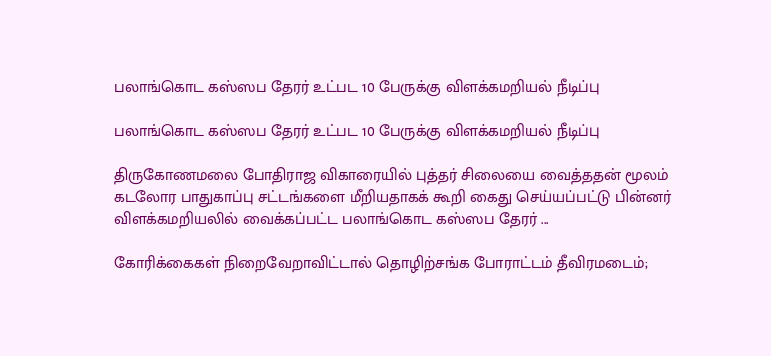பலாங்கொட கஸ்ஸப தேரர் உட்பட 10 பேருக்கு விளக்கமறியல் நீடிப்பு

பலாங்கொட கஸ்ஸப தேரர் உட்பட 10 பேருக்கு விளக்கமறியல் நீடிப்பு

திருகோணமலை போதிராஜ விகாரையில் புத்தர் சிலையை வைத்ததன் மூலம் கடலோர பாதுகாப்பு சட்டங்களை மீறியதாகக் கூறி கைது செய்யப்பட்டு பின்னர் விளக்கமறியலில் வைக்கப்பட்ட பலாங்கொட கஸ்ஸப தேரர் ...

கோரிக்கைகள் நிறைவேறாவிட்டால் தொழிற்சங்க போராட்டம் தீவிரமடைம்;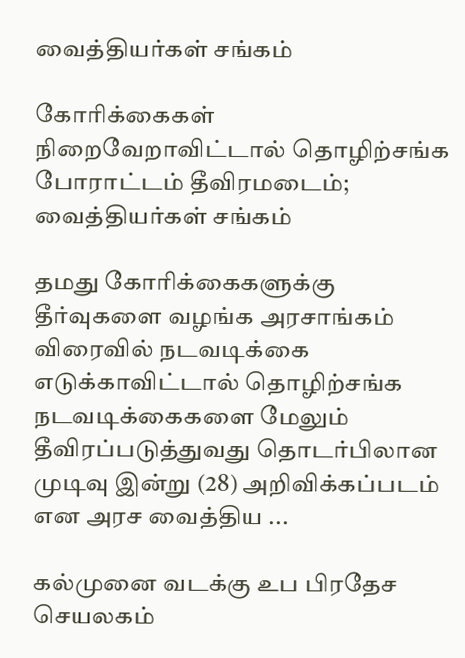வைத்தியர்கள் சங்கம்

கோரிக்கைகள் நிறைவேறாவிட்டால் தொழிற்சங்க போராட்டம் தீவிரமடைம்; வைத்தியர்கள் சங்கம்

தமது கோரிக்கைகளுக்கு தீர்வுகளை வழங்க அரசாங்கம் விரைவில் நடவடிக்கை எடுக்காவிட்டால் தொழிற்சங்க நடவடிக்கைகளை மேலும் தீவிரப்படுத்துவது தொடர்பிலான முடிவு இன்று (28) அறிவிக்கப்படம் என அரச வைத்திய ...

கல்முனை வடக்கு உப பிரதேச செயலகம்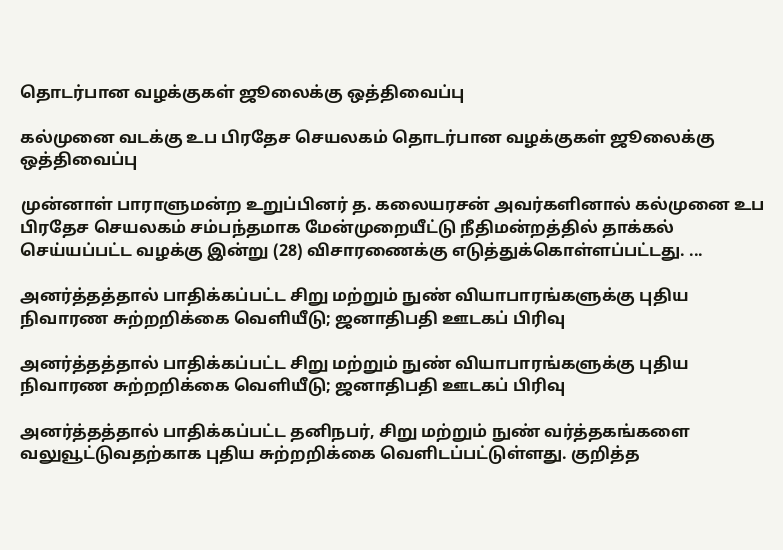தொடர்பான வழக்குகள் ஜூலைக்கு ஒத்திவைப்பு

கல்முனை வடக்கு உப பிரதேச செயலகம் தொடர்பான வழக்குகள் ஜூலைக்கு ஒத்திவைப்பு

முன்னாள் பாராளுமன்ற உறுப்பினர் த. கலையரசன் அவர்களினால் கல்முனை உப பிரதேச செயலகம் சம்பந்தமாக மேன்முறையீட்டு நீதிமன்றத்தில் தாக்கல் செய்யப்பட்ட வழக்கு இன்று (28) விசாரணைக்கு எடுத்துக்கொள்ளப்பட்டது. ...

அனர்த்தத்தால் பாதிக்கப்பட்ட சிறு மற்றும் நுண் வியாபாரங்களுக்கு புதிய நிவாரண சுற்றறிக்கை வெளியீடு; ஜனாதிபதி ஊடகப் பிரிவு

அனர்த்தத்தால் பாதிக்கப்பட்ட சிறு மற்றும் நுண் வியாபாரங்களுக்கு புதிய நிவாரண சுற்றறிக்கை வெளியீடு; ஜனாதிபதி ஊடகப் பிரிவு

அனர்த்தத்தால் பாதிக்கப்பட்ட தனிநபர், சிறு மற்றும் நுண் வர்த்தகங்களை வலுவூட்டுவதற்காக புதிய சுற்றறிக்கை வெளிடப்பட்டுள்ளது. குறித்த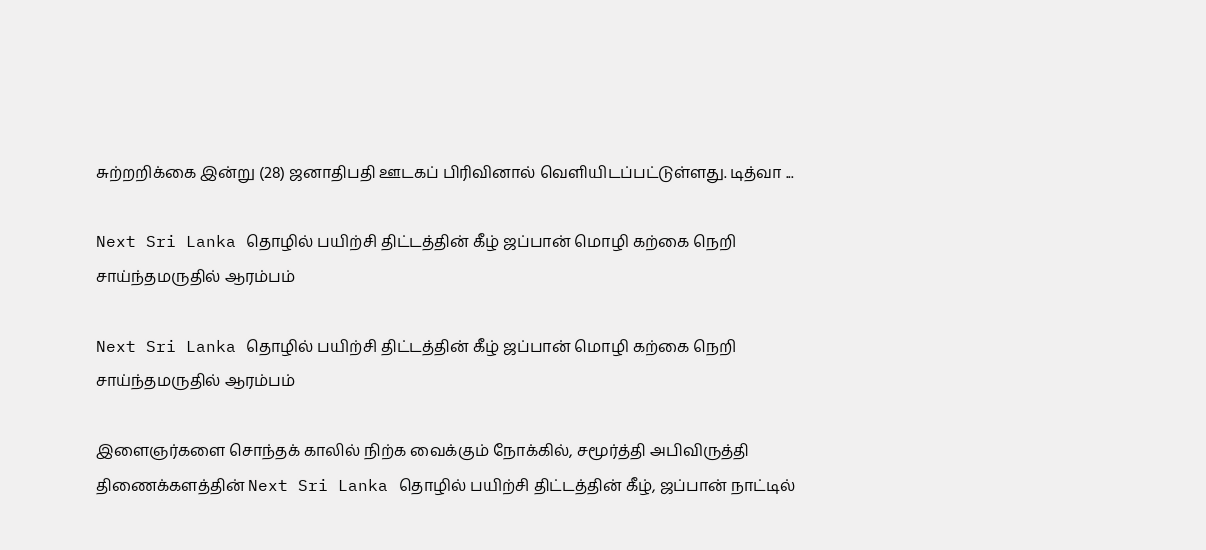சுற்றறிக்கை இன்று (28) ஜனாதிபதி ஊடகப் பிரிவினால் வெளியிடப்பட்டுள்ளது. டித்வா ...

Next Sri Lanka தொழில் பயிற்சி திட்டத்தின் கீழ் ஜப்பான் மொழி கற்கை நெறி சாய்ந்தமருதில் ஆரம்பம்

Next Sri Lanka தொழில் பயிற்சி திட்டத்தின் கீழ் ஜப்பான் மொழி கற்கை நெறி சாய்ந்தமருதில் ஆரம்பம்

இளைஞர்களை சொந்தக் காலில் நிற்க வைக்கும் நோக்கில், சமூர்த்தி அபிவிருத்தி திணைக்களத்தின் Next Sri Lanka தொழில் பயிற்சி திட்டத்தின் கீழ், ஜப்பான் நாட்டில்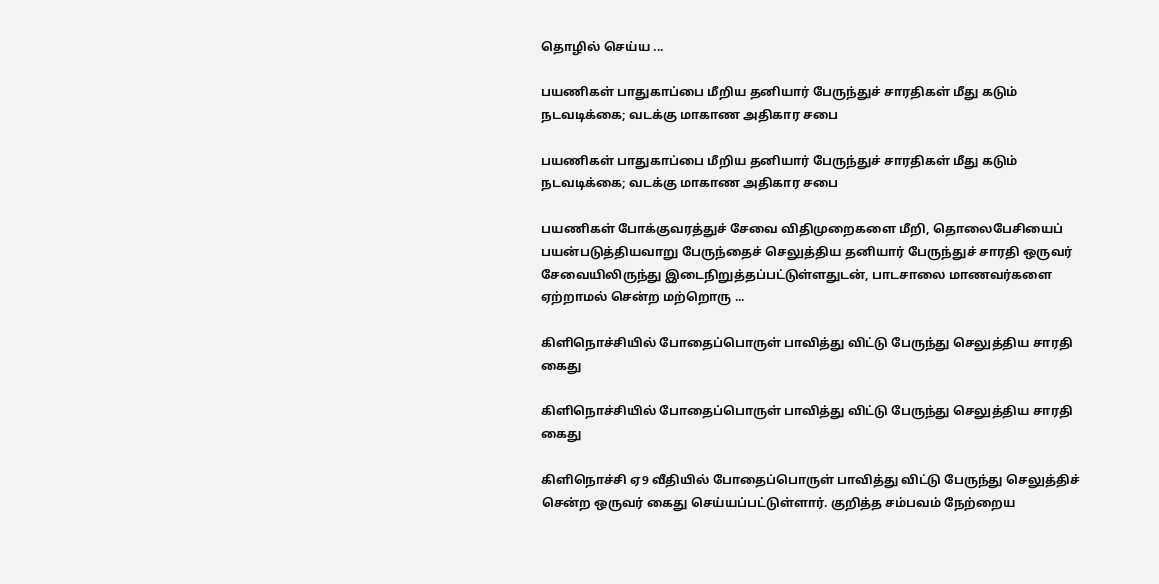தொழில் செய்ய ...

பயணிகள் பாதுகாப்பை மீறிய தனியார் பேருந்துச் சாரதிகள் மீது கடும் நடவடிக்கை; வடக்கு மாகாண அதிகார சபை

பயணிகள் பாதுகாப்பை மீறிய தனியார் பேருந்துச் சாரதிகள் மீது கடும் நடவடிக்கை; வடக்கு மாகாண அதிகார சபை

பயணிகள் போக்குவரத்துச் சேவை விதிமுறைகளை மீறி, தொலைபேசியைப் பயன்படுத்தியவாறு பேருந்தைச் செலுத்திய தனியார் பேருந்துச் சாரதி ஒருவர் சேவையிலிருந்து இடைநிறுத்தப்பட்டுள்ளதுடன், பாடசாலை மாணவர்களை ஏற்றாமல் சென்ற மற்றொரு ...

கிளிநொச்சியில் போதைப்பொருள் பாவித்து விட்டு பேருந்து செலுத்திய சாரதி கைது

கிளிநொச்சியில் போதைப்பொருள் பாவித்து விட்டு பேருந்து செலுத்திய சாரதி கைது

கிளிநொச்சி ஏ9 வீதியில் போதைப்பொருள் பாவித்து விட்டு பேருந்து செலுத்திச் சென்ற ஒருவர் கைது செய்யப்பட்டுள்ளார். குறித்த சம்பவம் நேற்றைய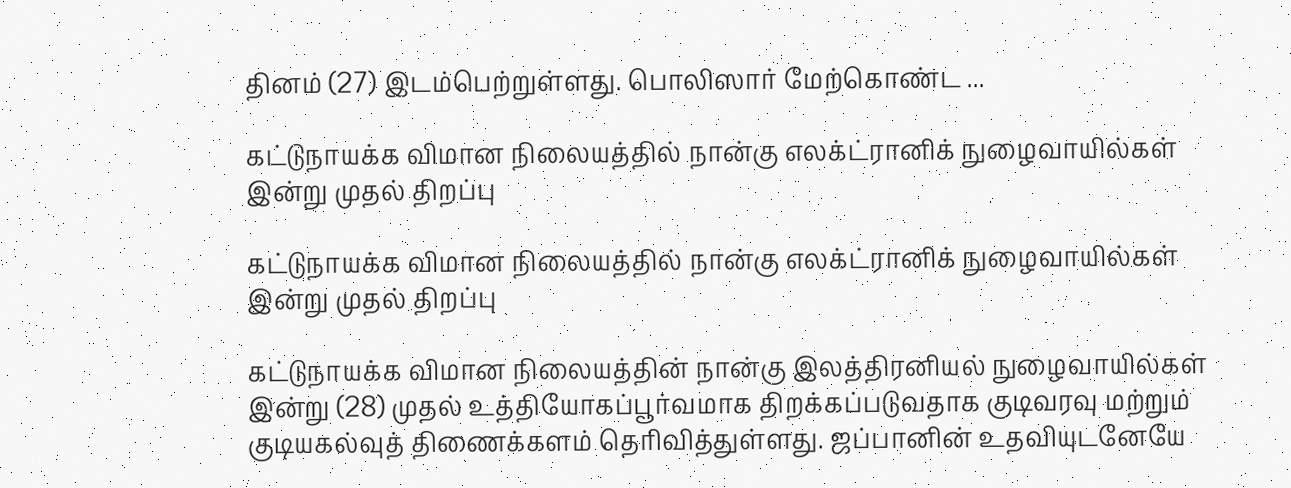தினம் (27) இடம்பெற்றுள்ளது. பொலிஸார் மேற்கொண்ட ...

கட்டுநாயக்க விமான நிலையத்தில் நான்கு எலக்ட்ரானிக் நுழைவாயில்கள் இன்று முதல் திறப்பு

கட்டுநாயக்க விமான நிலையத்தில் நான்கு எலக்ட்ரானிக் நுழைவாயில்கள் இன்று முதல் திறப்பு

கட்டுநாயக்க விமான நிலையத்தின் நான்கு இலத்திரனியல் நுழைவாயில்கள் இன்று (28) முதல் உத்தியோகப்பூர்வமாக திறக்கப்படுவதாக குடிவரவு மற்றும் குடியகல்வுத் திணைக்களம் தெரிவித்துள்ளது. ஜப்பானின் உதவியுடனேயே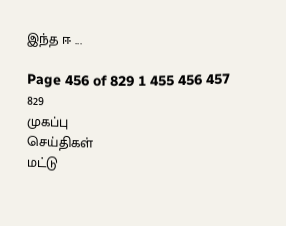இந்த ஈ ...

Page 456 of 829 1 455 456 457 829
முகப்பு
செய்திகள்
மட்டு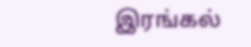இரங்கல்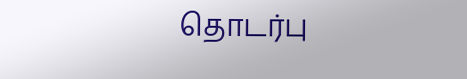தொடர்பு